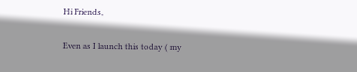Hi Friends,

Even as I launch this today ( my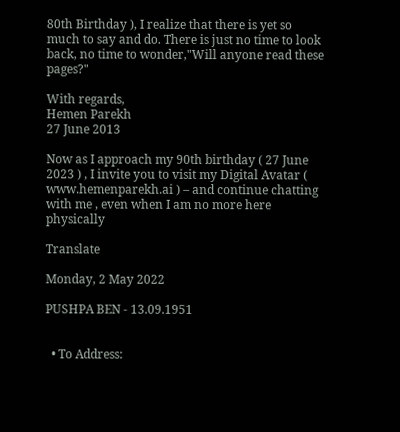80th Birthday ), I realize that there is yet so much to say and do. There is just no time to look back, no time to wonder,"Will anyone read these pages?"

With regards,
Hemen Parekh
27 June 2013

Now as I approach my 90th birthday ( 27 June 2023 ) , I invite you to visit my Digital Avatar ( www.hemenparekh.ai ) – and continue chatting with me , even when I am no more here physically

Translate

Monday, 2 May 2022

PUSHPA BEN - 13.09.1951


  • To Address: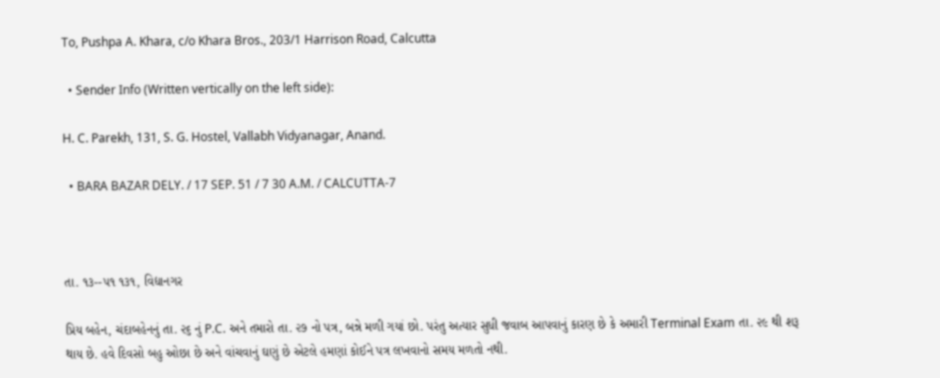To, Pushpa A. Khara, c/o Khara Bros., 203/1 Harrison Road, Calcutta

  • Sender Info (Written vertically on the left side):

H. C. Parekh, 131, S. G. Hostel, Vallabh Vidyanagar, Anand.

  • BARA BAZAR DELY. / 17 SEP. 51 / 7 30 A.M. / CALCUTTA-7



તા. ૧૩--૫૧ ૧૩૧, વિદ્યાનગર

પ્રિય બહેન, ચંદાબહેનનું તા. ૨૬ નું P.C. અને તમારો તા. ૨૭ નો પત્ર, બન્ને મળી ગયાં છો. પરંતુ અત્યાર સુધી જવાબ આપવાનું કારણ છે કે અમારી Terminal Exam તા. ૨૯ થી શરૂ થાય છે. હવે દિવસો બહુ ઓછા છે અને વાંચવાનું ઘણું છે એટલે હમણાં કોઈને પત્ર લખવાનો સમય મળતો નથી.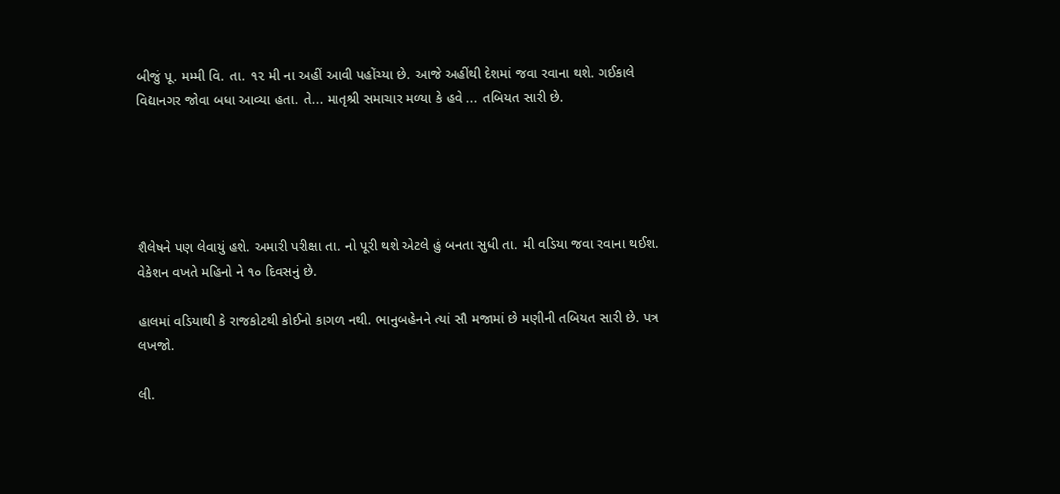બીજું પૂ. મમ્મી વિ. તા. ૧૨ મી ના અહીં આવી પહોંચ્યા છે. આજે અહીંથી દેશમાં જવા રવાના થશે. ગઈકાલે વિદ્યાનગર જોવા બધા આવ્યા હતા. તે... માતૃશ્રી સમાચાર મળ્યા કે હવે ... તબિયત સારી છે.





શૈલેષને પણ લેવાયું હશે. અમારી પરીક્ષા તા. નો પૂરી થશે એટલે હું બનતા સુધી તા. મી વડિયા જવા રવાના થઈશ. વેકેશન વખતે મહિનો ને ૧૦ દિવસનું છે.

હાલમાં વડિયાથી કે રાજકોટથી કોઈનો કાગળ નથી. ભાનુબહેનને ત્યાં સૌ મજામાં છે મણીની તબિયત સારી છે. પત્ર લખજો.

લી.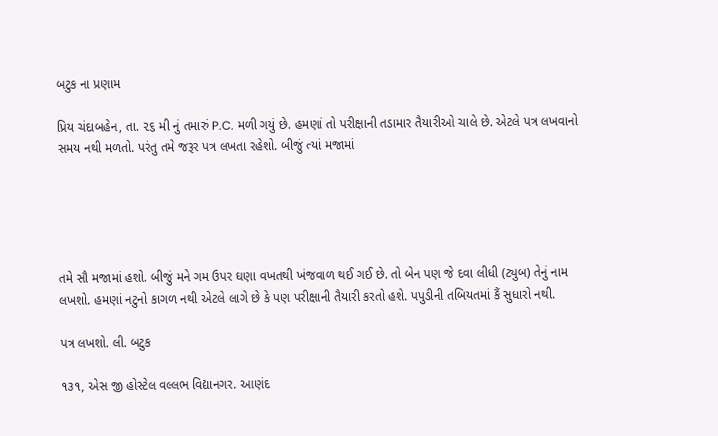બટુક ના પ્રણામ

પ્રિય ચંદાબહેન, તા. ૨૬ મી નું તમારું P.C. મળી ગયું છે. હમણાં તો પરીક્ષાની તડામાર તૈયારીઓ ચાલે છે. એટલે પત્ર લખવાનો સમય નથી મળતો. પરંતુ તમે જરૂર પત્ર લખતા રહેશો. બીજું ત્યાં મજામાં





તમે સૌ મજામાં હશો. બીજું મને ગમ ઉપર ઘણા વખતથી ખંજવાળ થઈ ગઈ છે. તો બેન પણ જે દવા લીધી (ટ્યુબ) તેનું નામ લખશો. હમણાં નટુનો કાગળ નથી એટલે લાગે છે કે પણ પરીક્ષાની તૈયારી કરતો હશે. પપુડીની તબિયતમાં કૈં સુધારો નથી.

પત્ર લખશો. લી. બટુક

૧૩૧, એસ જી હોસ્ટેલ વલ્લભ વિદ્યાનગર. આણંદ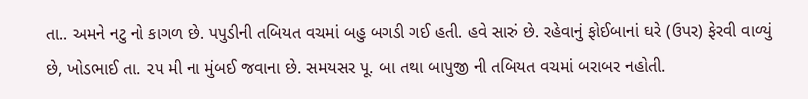તા.. અમને નટુ નો કાગળ છે. પપુડીની તબિયત વચમાં બહુ બગડી ગઈ હતી. હવે સારું છે. રહેવાનું ફોઈબાનાં ઘરે (ઉપર) ફેરવી વાળ્યું છે, ખોડભાઈ તા. ૨૫ મી ના મુંબઈ જવાના છે. સમયસર પૂ. બા તથા બાપુજી ની તબિયત વચમાં બરાબર નહોતી.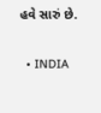હવે સારું છે.

  • INDIA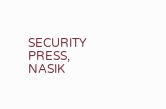SECURITY PRESS, NASIK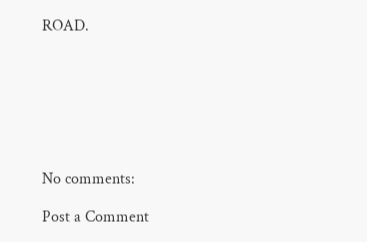ROAD.







No comments:

Post a Comment